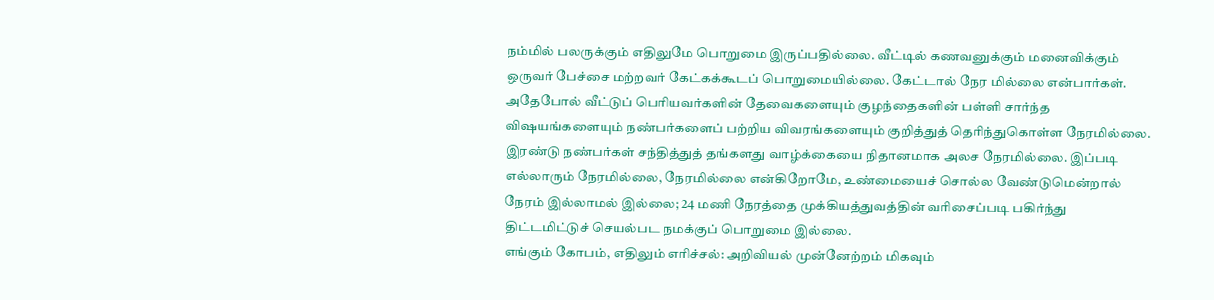நம்மில் பலருக்கும் எதிலுமே பொறுமை இருப்பதில்லை. வீட்டில் கணவனுக்கும் மனைவிக்கும் ஒருவர் பேச்சை மற்றவர் கேட்கக்கூடப் பொறுமையில்லை. கேட்டால் நேர மில்லை என்பார்கள். அதேபோல் வீட்டுப் பெரியவர்களின் தேவைகளையும் குழந்தைகளின் பள்ளி சார்ந்த விஷயங்களையும் நண்பர்களைப் பற்றிய விவரங்களையும் குறித்துத் தெரிந்துகொள்ள நேரமில்லை.
இரண்டு நண்பர்கள் சந்தித்துத் தங்களது வாழ்க்கையை நிதானமாக அலச நேரமில்லை. இப்படி எல்லாரும் நேரமில்லை, நேரமில்லை என்கிறோமே, உண்மையைச் சொல்ல வேண்டுமென்றால் நேரம் இல்லாமல் இல்லை; 24 மணி நேரத்தை முக்கியத்துவத்தின் வரிசைப்படி பகிர்ந்து திட்டமிட்டுச் செயல்பட நமக்குப் பொறுமை இல்லை.
எங்கும் கோபம், எதிலும் எரிச்சல்: அறிவியல் முன்னேற்றம் மிகவும்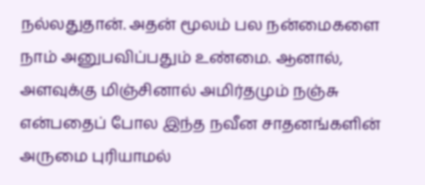நல்லதுதான். அதன் மூலம் பல நன்மைகளை நாம் அனுபவிப்பதும் உண்மை. ஆனால், அளவுக்கு மிஞ்சினால் அமிர்தமும் நஞ்சு என்பதைப் போல இந்த நவீன சாதனங்களின் அருமை புரியாமல்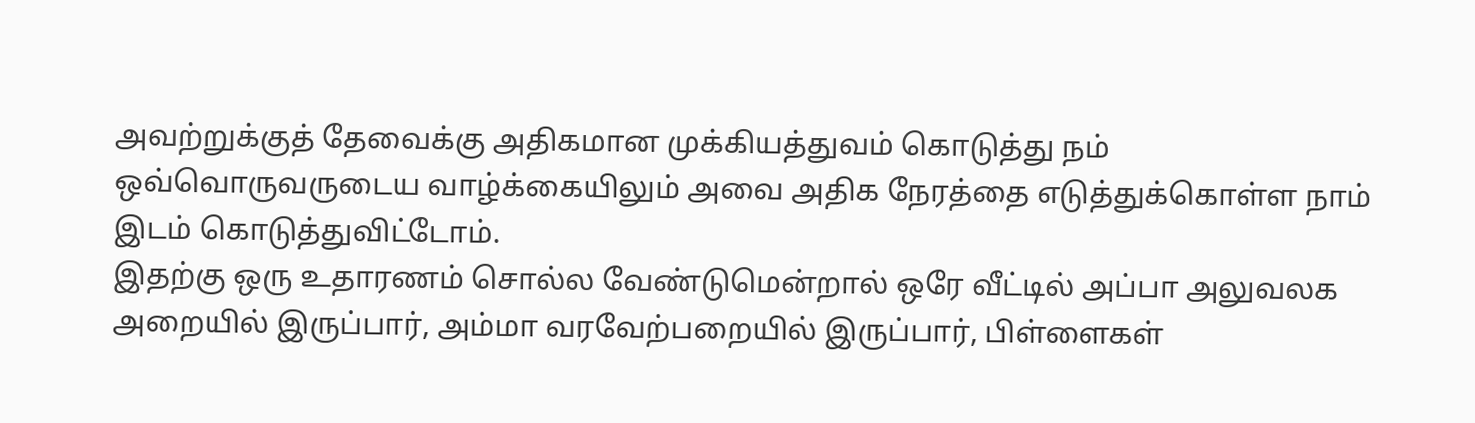அவற்றுக்குத் தேவைக்கு அதிகமான முக்கியத்துவம் கொடுத்து நம் ஒவ்வொருவருடைய வாழ்க்கையிலும் அவை அதிக நேரத்தை எடுத்துக்கொள்ள நாம் இடம் கொடுத்துவிட்டோம்.
இதற்கு ஒரு உதாரணம் சொல்ல வேண்டுமென்றால் ஒரே வீட்டில் அப்பா அலுவலக அறையில் இருப்பார், அம்மா வரவேற்பறையில் இருப்பார், பிள்ளைகள்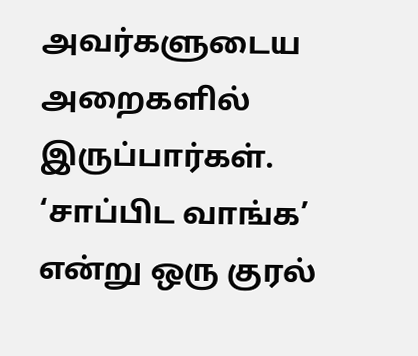அவர்களுடைய அறைகளில் இருப்பார்கள். ‘சாப்பிட வாங்க’ என்று ஒரு குரல்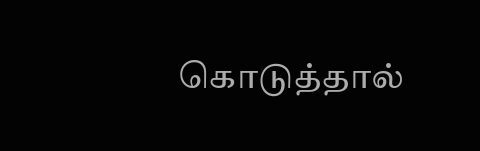கொடுத்தால்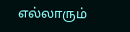எல்லாரும்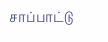சாப்பாட்டு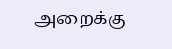அறைக்கு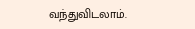வந்துவிடலாம்.